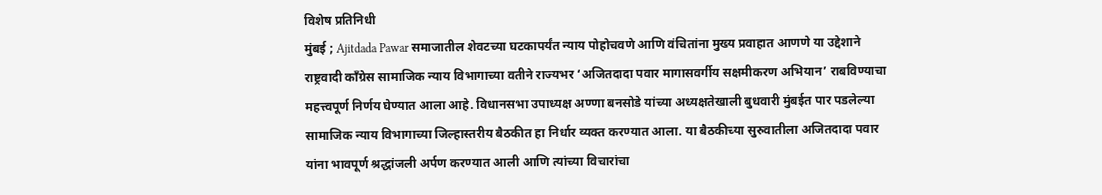विशेष प्रतिनिधी
मुंबई ; Ajitdada Pawar समाजातील शेवटच्या घटकापर्यंत न्याय पोहोचवणे आणि वंचितांना मुख्य प्रवाहात आणणे या उद्देशाने राष्ट्रवादी काँग्रेस सामाजिक न्याय विभागाच्या वतीने राज्यभर ‘अजितदादा पवार मागासवर्गीय सक्षमीकरण अभियान’ राबविण्याचा महत्त्वपूर्ण निर्णय घेण्यात आला आहे. विधानसभा उपाध्यक्ष अण्णा बनसोडे यांच्या अध्यक्षतेखाली बुधवारी मुंबईत पार पडलेल्या सामाजिक न्याय विभागाच्या जिल्हास्तरीय बैठकीत हा निर्धार व्यक्त करण्यात आला. या बैठकीच्या सुरुवातीला अजितदादा पवार यांना भावपूर्ण श्रद्धांजली अर्पण करण्यात आली आणि त्यांच्या विचारांचा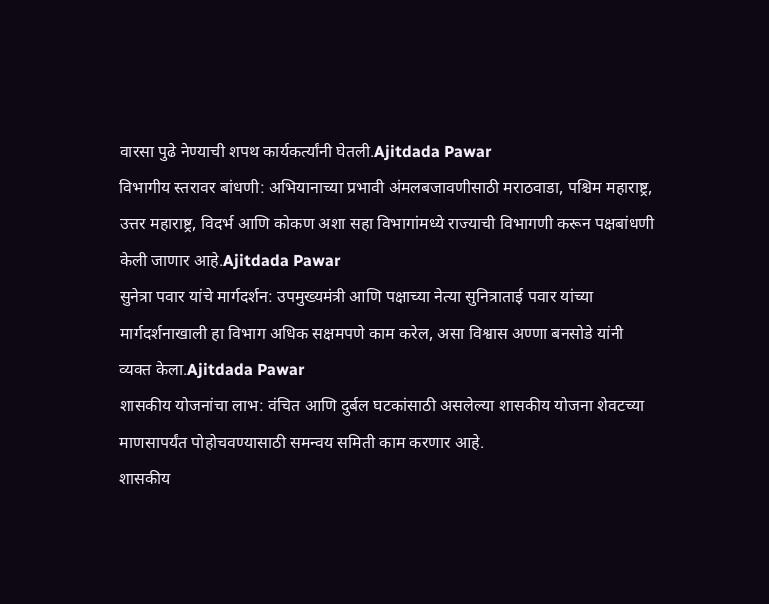वारसा पुढे नेण्याची शपथ कार्यकर्त्यांनी घेतली.Ajitdada Pawar
विभागीय स्तरावर बांधणी: अभियानाच्या प्रभावी अंमलबजावणीसाठी मराठवाडा, पश्चिम महाराष्ट्र, उत्तर महाराष्ट्र, विदर्भ आणि कोकण अशा सहा विभागांमध्ये राज्याची विभागणी करून पक्षबांधणी केली जाणार आहे.Ajitdada Pawar
सुनेत्रा पवार यांचे मार्गदर्शन: उपमुख्यमंत्री आणि पक्षाच्या नेत्या सुनित्राताई पवार यांच्या मार्गदर्शनाखाली हा विभाग अधिक सक्षमपणे काम करेल, असा विश्वास अण्णा बनसोडे यांनी व्यक्त केला.Ajitdada Pawar
शासकीय योजनांचा लाभ: वंचित आणि दुर्बल घटकांसाठी असलेल्या शासकीय योजना शेवटच्या माणसापर्यंत पोहोचवण्यासाठी समन्वय समिती काम करणार आहे.
शासकीय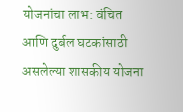योजनांचा लाभ: वंचित आणि दुर्बल घटकांसाठी असलेल्या शासकीय योजना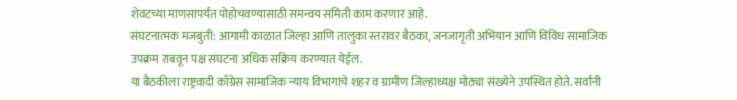शेवटच्या माणसापर्यंत पोहोचवण्यासाठी समन्वय समिती काम करणार आहे.
संघटनात्मक मजबुती: आगामी काळात जिल्हा आणि तालुका स्तरावर बैठका, जनजागृती अभियान आणि विविध सामाजिक उपक्रम राबवून पक्ष संघटना अधिक सक्रिय करण्यात येईल.
या बैठकीला राष्ट्रवादी काँग्रेस सामाजिक न्याय विभागाचे शहर व ग्रामीण जिल्हाध्यक्ष मोठ्या संख्येने उपस्थित होते. सर्वांनी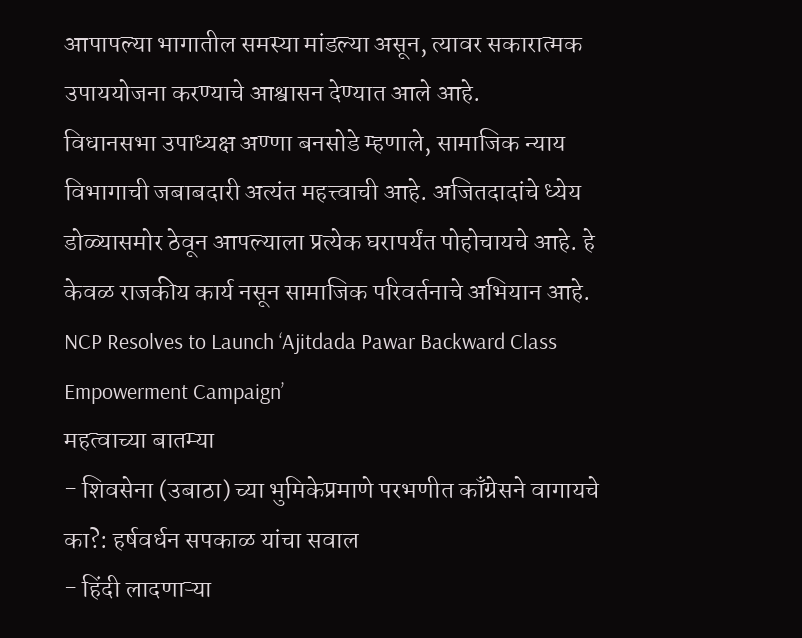आपापल्या भागातील समस्या मांडल्या असून, त्यावर सकारात्मक उपाययोजना करण्याचे आश्वासन देण्यात आले आहे.
विधानसभा उपाध्यक्ष अण्णा बनसोडे म्हणाले, सामाजिक न्याय विभागाची जबाबदारी अत्यंत महत्त्वाची आहे. अजितदादांचे ध्येय डोळ्यासमोर ठेवून आपल्याला प्रत्येक घरापर्यंत पोहोचायचे आहे. हे केवळ राजकीय कार्य नसून सामाजिक परिवर्तनाचे अभियान आहे.
NCP Resolves to Launch ‘Ajitdada Pawar Backward Class Empowerment Campaign’
महत्वाच्या बातम्या
- शिवसेना (उबाठा) च्या भुमिकेप्रमाणे परभणीत काँग्रेसने वागायचे का?: हर्षवर्धन सपकाळ यांचा सवाल
- हिंदी लादणाऱ्या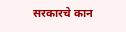सरकारचे कान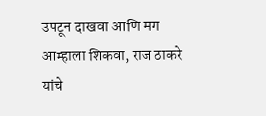उपटून दाखवा आणि मग आम्हाला शिकवा, राज ठाकरे यांचे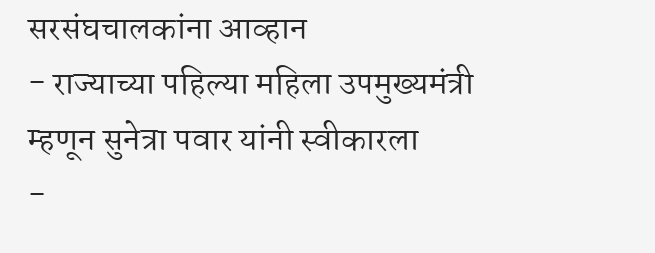सरसंघचालकांना आव्हान
- राज्याच्या पहिल्या महिला उपमुख्यमंत्री म्हणून सुनेत्रा पवार यांनी स्वीकारला
-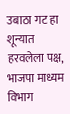उबाठा गट हा शून्यात हरवलेला पक्ष, भाजपा माध्यम विभाग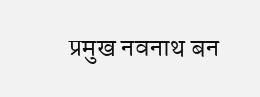प्रमुख नवनाथ बन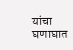यांचा घणाघात